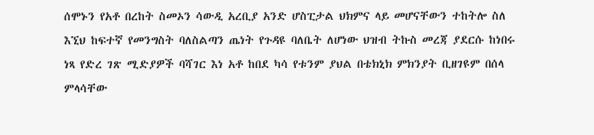ሰሞኑን የአቶ በረከት ስመኦን ሳውዲ አረቢያ አንድ ሆስፒታል ህክምና ላይ መሆናቸውን ተከትሎ ስለ እኚህ ከፍተኛ የመንግስት ባለስልጣን ጤነት የጉዳዩ ባለቤት ለሆነው ህዝብ ትኩስ መረጃ ያደርሱ ከነበሩ ነጻ የድረ ገጽ ሚድያዎች ባሻገር እነ አቶ ከበደ ካሳ የቱንም ያህል በቴክኒክ ምክንያት ቢዘገዩም በሰላ ምላሳቸው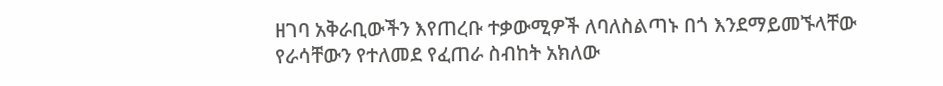ዘገባ አቅራቢውችን እየጠረቡ ተቃውሚዎች ለባለስልጣኑ በጎ እንደማይመኙላቸው የራሳቸውን የተለመደ የፈጠራ ስብከት አክለው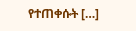የተጠቀሱት […]